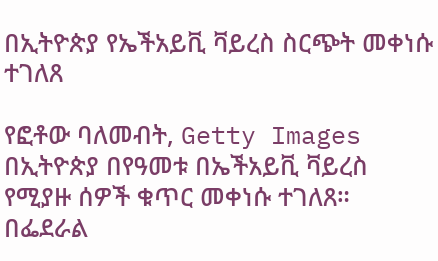በኢትዮጵያ የኤችአይቪ ቫይረስ ስርጭት መቀነሱ ተገለጸ

የፎቶው ባለመብት, Getty Images
በኢትዮጵያ በየዓመቱ በኤችአይቪ ቫይረስ የሚያዙ ሰዎች ቁጥር መቀነሱ ተገለጸ።
በፌደራል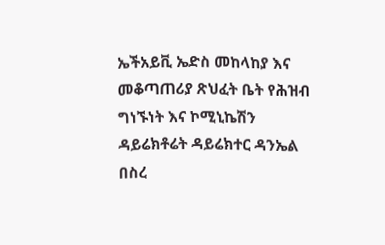ኤችአይቪ ኤድስ መከላከያ እና መቆጣጠሪያ ጽህፈት ቤት የሕዝብ ግነኙነት እና ኮሚኒኬሽን ዳይሬክቶሬት ዳይሬክተር ዳንኤል በስረ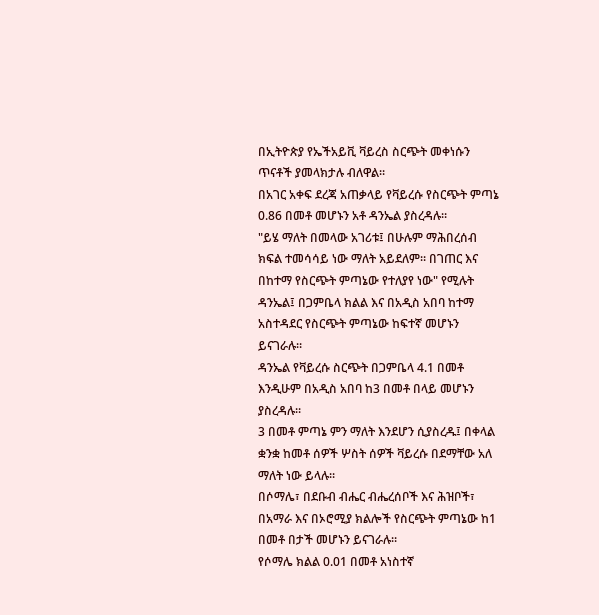በኢትዮጵያ የኤችአይቪ ቫይረስ ስርጭት መቀነሱን ጥናቶች ያመላክታሉ ብለዋል።
በአገር አቀፍ ደረጃ አጠቃላይ የቫይረሱ የስርጭት ምጣኔ 0.86 በመቶ መሆኑን አቶ ዳንኤል ያስረዳሉ።
"ይሄ ማለት በመላው አገሪቱ፤ በሁሉም ማሕበረሰብ ክፍል ተመሳሳይ ነው ማለት አይደለም። በገጠር እና በከተማ የስርጭት ምጣኔው የተለያየ ነው" የሚሉት ዳንኤል፤ በጋምቤላ ክልል እና በአዲስ አበባ ከተማ አስተዳደር የስርጭት ምጣኔው ከፍተኛ መሆኑን ይናገራሉ።
ዳንኤል የቫይረሱ ስርጭት በጋምቤላ 4.1 በመቶ እንዲሁም በአዲስ አበባ ከ3 በመቶ በላይ መሆኑን ያስረዳሉ።
3 በመቶ ምጣኔ ምን ማለት እንደሆን ሲያስረዱ፤ በቀላል ቋንቋ ከመቶ ሰዎች ሦስት ሰዎች ቫይረሱ በደማቸው አለ ማለት ነው ይላሉ።
በሶማሌ፣ በደቡብ ብሔር ብሔረሰቦች እና ሕዝቦች፣ በአማራ እና በኦሮሚያ ክልሎች የስርጭት ምጣኔው ከ1 በመቶ በታች መሆኑን ይናገራሉ።
የሶማሌ ክልል 0.01 በመቶ አነስተኛ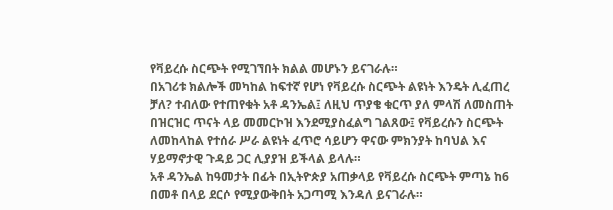የቫይረሱ ስርጭት የሚገኘበት ክልል መሆኑን ይናገራሉ።
በአገሪቱ ክልሎች መካከል ከፍተኛ የሆነ የቫይረሱ ስርጭት ልዩነት እንዴት ሊፈጠረ ቻለ? ተብለው የተጠየቁት አቶ ዳንኤል፤ ለዚህ ጥያቄ ቁርጥ ያለ ምላሽ ለመስጠት በዝርዝር ጥናት ላይ መመርኮዝ እንደሚያስፈልግ ገልጸው፤ የቫይረሱን ስርጭት ለመከላከል የተሰራ ሥራ ልዩነት ፈጥሮ ሳይሆን ዋናው ምክንያት ከባህል እና ሃይማኖታዊ ጉዳይ ጋር ሊያያዝ ይችላል ይላሉ።
አቶ ዳንኤል ከዓመታት በፊት በኢትዮጵያ አጠቃላይ የቫይረሱ ስርጭት ምጣኔ ከ6 በመቶ በላይ ደርሶ የሚያውቅበት አጋጣሚ እንዳለ ይናገራሉ።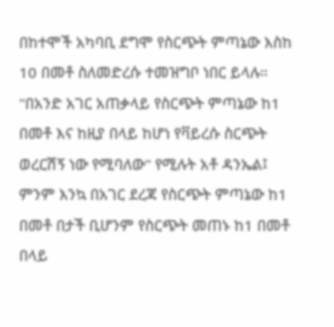በከተሞች አካባቢ ደግሞ የስርጭት ምጣኔው እስከ 10 በመቶ ስለመድረሱ ተመዝግቦ ነበር ይላሉ።
"በአንድ አገር አጠቃላይ የስርጭት ምጣኔው ከ1 በመቶ እና ከዚያ በላይ ከሆነ የቫይረሱ ስርጭት ወረርሽኝ ነው የሚባለው" የሚሉት አቶ ዳንኤል፤ ምንም እንኳ በአገር ደረጃ የስርጭት ምጣኔው ከ1 በመቶ በታች ቢሆንም የስርጭት መጠኑ ከ1 በመቶ በላይ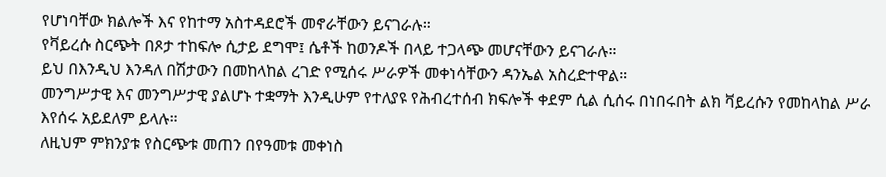የሆነባቸው ክልሎች እና የከተማ አስተዳደሮች መኖራቸውን ይናገራሉ።
የቫይረሱ ስርጭት በጾታ ተከፍሎ ሲታይ ደግሞ፤ ሴቶች ከወንዶች በላይ ተጋላጭ መሆናቸውን ይናገራሉ።
ይህ በእንዲህ እንዳለ በሽታውን በመከላከል ረገድ የሚሰሩ ሥራዎች መቀነሳቸውን ዳንኤል አስረድተዋል።
መንግሥታዊ እና መንግሥታዊ ያልሆኑ ተቋማት እንዲሁም የተለያዩ የሕብረተሰብ ክፍሎች ቀደም ሲል ሲሰሩ በነበሩበት ልክ ቫይረሱን የመከላከል ሥራ እየሰሩ አይደለም ይላሉ።
ለዚህም ምክንያቱ የስርጭቱ መጠን በየዓመቱ መቀነስ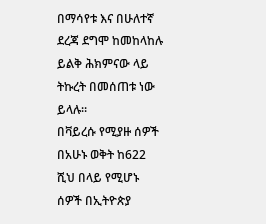በማሳየቱ እና በሁለተኛ ደረጃ ደግሞ ከመከላከሉ ይልቅ ሕክምናው ላይ ትኩረት በመሰጠቱ ነው ይላሉ።
በቫይረሱ የሚያዙ ሰዎች
በአሁኑ ወቅት ከ622 ሺህ በላይ የሚሆኑ ሰዎች በኢትዮጵያ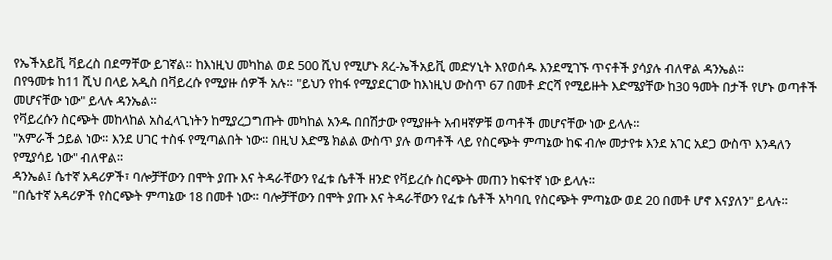የኤችአይቪ ቫይረስ በደማቸው ይገኛል። ከእነዚህ መካከል ወደ 500 ሺህ የሚሆኑ ጸረ-ኤችአይቪ መድሃኒት እየወሰዱ እንደሚገኙ ጥናቶች ያሳያሉ ብለዋል ዳንኤል።
በየዓመቱ ከ11 ሺህ በላይ አዲስ በቫይረሱ የሚያዙ ሰዎች አሉ። "ይህን የከፋ የሚያደርገው ከእነዚህ ውስጥ 67 በመቶ ድርሻ የሚይዙት እድሜያቸው ከ30 ዓመት በታች የሆኑ ወጣቶች መሆናቸው ነው" ይላሉ ዳንኤል።
የቫይረሱን ስርጭት መከላከል አስፈላጊነትን ከሚያረጋግጡት መካከል አንዱ በበሽታው የሚያዙት አብዛኛዎቹ ወጣቶች መሆናቸው ነው ይላሉ።
"አምራች ኃይል ነው። እንደ ሀገር ተስፋ የሚጣልበት ነው። በዚህ እድሜ ክልል ውስጥ ያሉ ወጣቶች ላይ የስርጭት ምጣኔው ከፍ ብሎ መታየቱ እንደ አገር አደጋ ውስጥ እንዳለን የሚያሳይ ነው" ብለዋል።
ዳንኤል፤ ሴተኛ አዳሪዎች፣ ባሎቻቸውን በሞት ያጡ እና ትዳራቸውን የፈቱ ሴቶች ዘንድ የቫይረሱ ስርጭት መጠን ከፍተኛ ነው ይላሉ።
"በሴተኛ አዳሪዎች የስርጭት ምጣኔው 18 በመቶ ነው። ባሎቻቸውን በሞት ያጡ እና ትዳራቸውን የፈቱ ሴቶች አካባቢ የስርጭት ምጣኔው ወደ 20 በመቶ ሆኖ እናያለን" ይላሉ።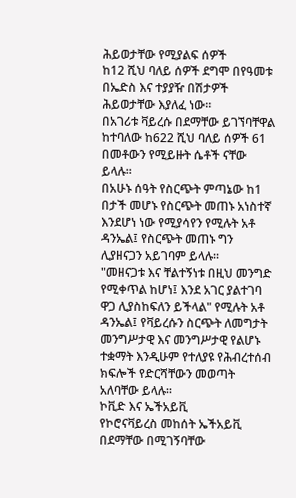ሕይወታቸው የሚያልፍ ሰዎች
ከ12 ሺህ ባለይ ሰዎች ደግሞ በየዓመቱ በኤድስ እና ተያያዥ በሽታዎች ሕይወታቸው እያለፈ ነው።
በአገሪቱ ቫይረሱ በደማቸው ይገኘባቸዋል ከተባለው ከ622 ሺህ ባለይ ሰዎች 61 በመቶውን የሚይዙት ሴቶች ናቸው ይላሉ።
በአሁኑ ሰዓት የስርጭት ምጣኔው ከ1 በታች መሆኑ የስርጭት መጠኑ አነስተኛ እንደሆነ ነው የሚያሳየን የሚሉት አቶ ዳንኤል፤ የስርጭት መጠኑ ግን ሊያዘናጋን አይገባም ይላሉ።
"መዘናጋቱ እና ቸልተኝነቱ በዚህ መንግድ የሚቀጥል ከሆነ፤ እንደ አገር ያልተገባ ዋጋ ሊያስከፍለን ይችላል" የሚሉት አቶ ዳንኤል፤ የቫይረሱን ስርጭት ለመግታት መንግሥታዊ እና መንግሥታዊ የልሆኑ ተቋማት እንዲሁም የተለያዩ የሕብረተሰብ ክፍሎች የድርሻቸውን መወጣት አለባቸው ይላሉ።
ኮቪድ እና ኤችአይቪ
የኮሮናቫይረስ መከሰት ኤችአይቪ በደማቸው በሚገኝባቸው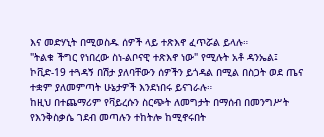እና መድሃኒት በሚወስዱ ሰዎች ላይ ተጽእኖ ፈጥሯል ይላሉ።
"ትልቁ ችግር የነበረው ስነ-ልቦናዊ ተጽእኖ ነው" የሚሉት አቶ ዳንኤል፤ ኮቪድ-19 ተጓዳኝ በሽታ ያለባቸውን ሰዎችን ይጎዳል በሚል በስጋት ወደ ጤና ተቋም ያለመምጣት ሁኔታዎች እንደነበሩ ይናገራሉ።
ከዚህ በተጨማሪም የቫይረሱን ስርጭት ለመግታት በማሰብ በመንግሥት የእንቅስቃሴ ገደብ መጣሉን ተከትሎ ከሚኖሩበት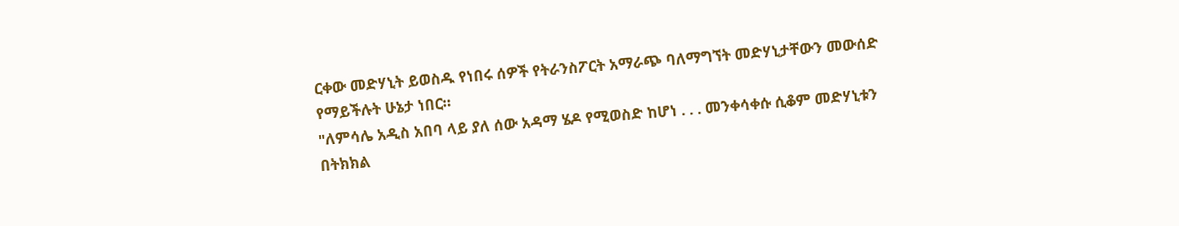ርቀው መድሃኒት ይወስዱ የነበሩ ሰዎች የትራንስፖርት አማራጭ ባለማግኘት መድሃኒታቸውን መውሰድ የማይችሉት ሁኔታ ነበር።
"ለምሳሌ አዲስ አበባ ላይ ያለ ሰው አዳማ ሄዶ የሚወስድ ከሆነ . . . መንቀሳቀሱ ሲቆም መድሃኒቱን በትክክል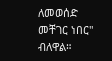ለመወሰድ መቸገር ነበር" ብለዋል።